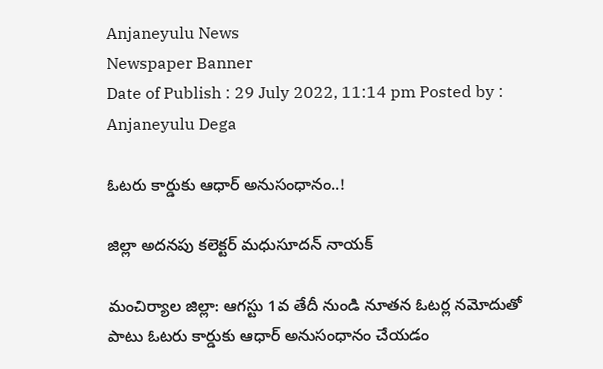Anjaneyulu News
Newspaper Banner
Date of Publish : 29 July 2022, 11:14 pm Posted by : Anjaneyulu Dega

ఓటరు కార్డుకు ఆధార్ అనుసంధానం..!

జిల్లా అదనపు కలెక్టర్ మధుసూదన్ నాయక్

మంచిర్యాల జిల్లా: ఆగస్టు 1వ తేదీ నుండి నూతన ఓటర్ల నమోదుతో పాటు ఓటరు కార్డుకు ఆధార్ అనుసంధానం చేయడం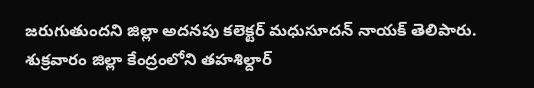జరుగుతుందని జిల్లా అదనపు కలెక్టర్ మధుసూదన్ నాయక్ తెలిపారు. శుక్రవారం జిల్లా కేంద్రంలోని తహశిల్దార్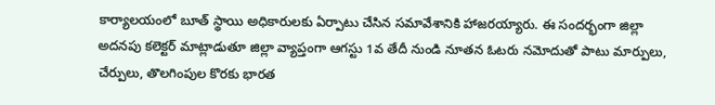కార్యాలయంలో బూత్ స్థాయి అధికారులకు ఏర్పాటు చేసిన సమావేశానికి హాజరయ్యారు. ఈ సందర్భంగా జిల్లా అదనపు కలెక్టర్ మాట్లాడుతూ జిల్లా వ్యాప్తంగా ఆగస్టు 1వ తేదీ నుండి నూతన ఓటరు నమోదుతో పాటు మార్పులు, చేర్పులు, తొలగింపుల కొరకు భారత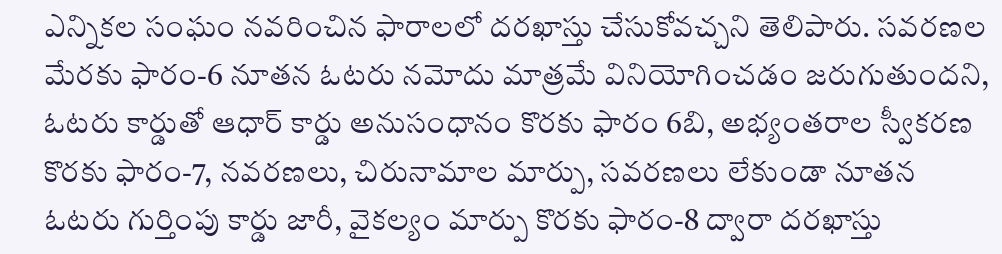ఎన్నికల సంఘం నవరించిన ఫారాలలో దరఖాస్తు చేసుకోవచ్చని తెలిపారు. సవరణల మేరకు ఫారం-6 నూతన ఓటరు నమోదు మాత్రమే వినియోగించడం జరుగుతుందని, ఓటరు కార్డుతో ఆధార్ కార్డు అనుసంధానం కొరకు ఫారం 6బి, అభ్యంతరాల స్వీకరణ కొరకు ఫారం-7, నవరణలు, చిరునామాల మార్పు, సవరణలు లేకుండా నూతన ఓటరు గుర్తింపు కార్డు జారీ, వైకల్యం మార్పు కొరకు ఫారం-8 ద్వారా దరఖాస్తు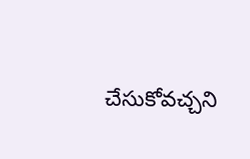చేసుకోవచ్చని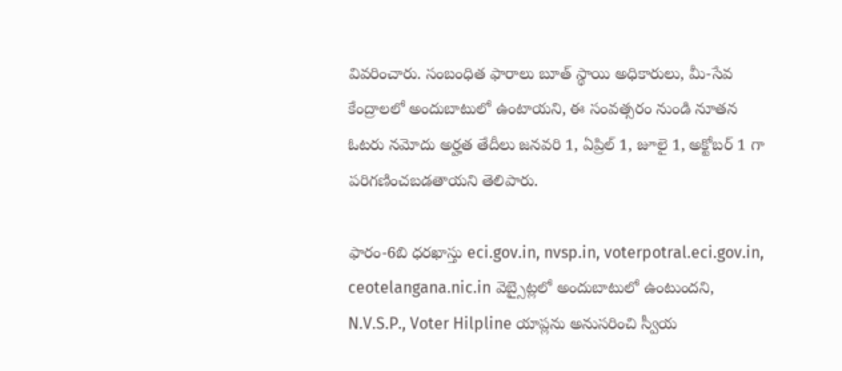వివరించారు. సంబంధిత ఫారాలు బూత్ స్థాయి అధికారులు, మీ-సేవ కేంద్రాలలో అందుబాటులో ఉంటాయని, ఈ సంవత్సరం నుండి నూతన ఓటరు నమోదు అర్హత తేదీలు జనవరి 1, ఏప్రిల్ 1, జూలై 1, అక్టోబర్ 1 గా పరిగణించబడతాయని తెలిపారు.

ఫారం-6బి ధరఖాస్తు eci.gov.in, nvsp.in, voterpotral.eci.gov.in, ceotelangana.nic.in వెబ్సైట్లలో అందుబాటులో ఉంటుందని, N.V.S.P., Voter Hilpline యాప్లను అనుసరించి స్వీయ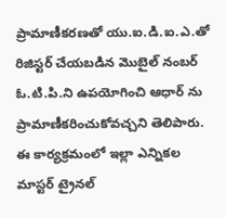ప్రామాణీకరణతో యు.ఐ.డి.ఐ.ఎ.తో రిజిస్టర్ చేయబడిన మొబైల్ నంబర్ ఓ.టి.పి.ని ఉపయోగించి ఆధార్ ను ప్రామాణీకరించుకోవచ్చని తెలిపారు. ఈ కార్యక్రమంలో ఇల్లా ఎన్నికల మాస్టర్ ట్రైనల్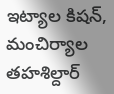ఇట్యాల కిషన్, మంచిర్యాల తహశిల్దార్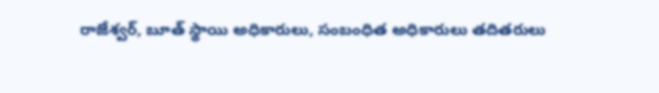రాజేశ్వర్, బూత్ స్థాయి అధికారులు, సంబంధిత అధికారులు తదితరులు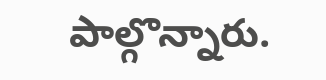పాల్గొన్నారు.